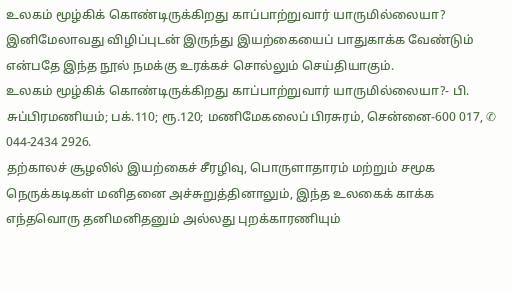உலகம் மூழ்கிக் கொண்டிருக்கிறது காப்பாற்றுவார் யாருமில்லையா?
இனிமேலாவது விழிப்புடன் இருந்து இயற்கையைப் பாதுகாக்க வேண்டும் என்பதே இந்த நூல் நமக்கு உரக்கச் சொல்லும் செய்தியாகும்.
உலகம் மூழ்கிக் கொண்டிருக்கிறது காப்பாற்றுவார் யாருமில்லையா?- பி. சுப்பிரமணியம்; பக்.110; ரூ.120; மணிமேகலைப் பிரசுரம், சென்னை-600 017, ✆ 044-2434 2926.
தற்காலச் சூழலில் இயற்கைச் சீரழிவு, பொருளாதாரம் மற்றும் சமூக நெருக்கடிகள் மனிதனை அச்சுறுத்தினாலும், இந்த உலகைக் காக்க எந்தவொரு தனிமனிதனும் அல்லது புறக்காரணியும்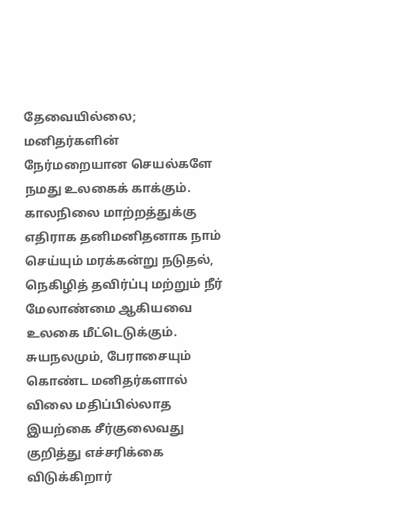தேவையில்லை; மனிதர்களின் நேர்மறையான செயல்களே நமது உலகைக் காக்கும். காலநிலை மாற்றத்துக்கு எதிராக தனிமனிதனாக நாம் செய்யும் மரக்கன்று நடுதல், நெகிழித் தவிர்ப்பு மற்றும் நீர் மேலாண்மை ஆகியவை உலகை மீட்டெடுக்கும்.
சுயநலமும், பேராசையும் கொண்ட மனிதர்களால் விலை மதிப்பில்லாத இயற்கை சீர்குலைவது குறித்து எச்சரிக்கை விடுக்கிறார்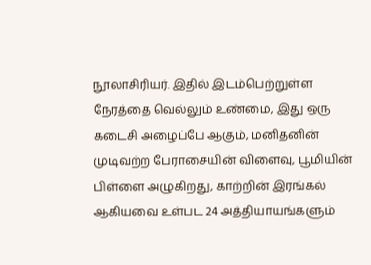நூலாசிரியர். இதில் இடம்பெற்றுள்ள நேரத்தை வெல்லும் உண்மை, இது ஒரு கடைசி அழைப்பே ஆகும், மனிதனின் முடிவற்ற பேராசையின் விளைவு, பூமியின் பிள்ளை அழுகிறது, காற்றின் இரங்கல் ஆகியவை உள்பட 24 அத்தியாயங்களும்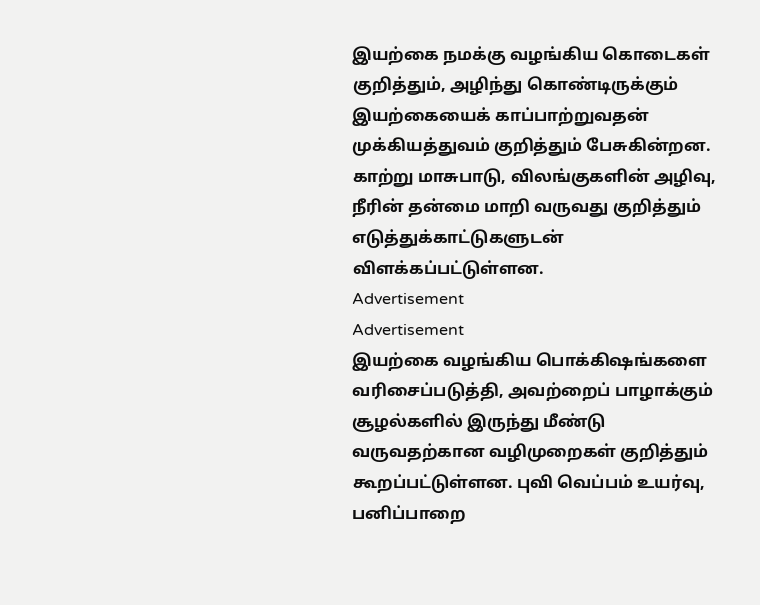இயற்கை நமக்கு வழங்கிய கொடைகள் குறித்தும், அழிந்து கொண்டிருக்கும் இயற்கையைக் காப்பாற்றுவதன் முக்கியத்துவம் குறித்தும் பேசுகின்றன. காற்று மாசுபாடு, விலங்குகளின் அழிவு, நீரின் தன்மை மாறி வருவது குறித்தும் எடுத்துக்காட்டுகளுடன் விளக்கப்பட்டுள்ளன.
Advertisement
Advertisement
இயற்கை வழங்கிய பொக்கிஷங்களை வரிசைப்படுத்தி, அவற்றைப் பாழாக்கும் சூழல்களில் இருந்து மீண்டு வருவதற்கான வழிமுறைகள் குறித்தும் கூறப்பட்டுள்ளன. புவி வெப்பம் உயர்வு, பனிப்பாறை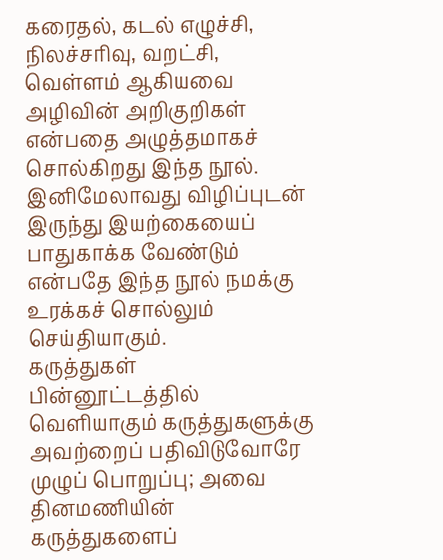கரைதல், கடல் எழுச்சி, நிலச்சரிவு, வறட்சி, வெள்ளம் ஆகியவை அழிவின் அறிகுறிகள் என்பதை அழுத்தமாகச் சொல்கிறது இந்த நூல்.
இனிமேலாவது விழிப்புடன் இருந்து இயற்கையைப் பாதுகாக்க வேண்டும் என்பதே இந்த நூல் நமக்கு உரக்கச் சொல்லும் செய்தியாகும்.
கருத்துகள்
பின்னூட்டத்தில் வெளியாகும் கருத்துகளுக்கு அவற்றைப் பதிவிடுவோரே முழுப் பொறுப்பு; அவை தினமணியின் கருத்துகளைப்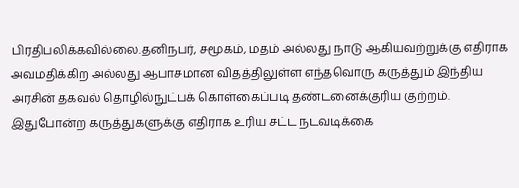பிரதிபலிக்கவில்லை.தனிநபர், சமூகம், மதம் அல்லது நாடு ஆகியவற்றுக்கு எதிராக அவமதிக்கிற அல்லது ஆபாசமான விதத்திலுள்ள எந்தவொரு கருத்தும் இந்திய அரசின் தகவல் தொழில்நுட்பக் கொள்கைப்படி தண்டனைக்குரிய குற்றம். இதுபோன்ற கருத்துகளுக்கு எதிராக உரிய சட்ட நடவடிக்கை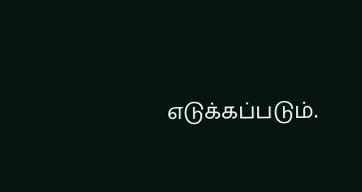எடுக்கப்படும்.